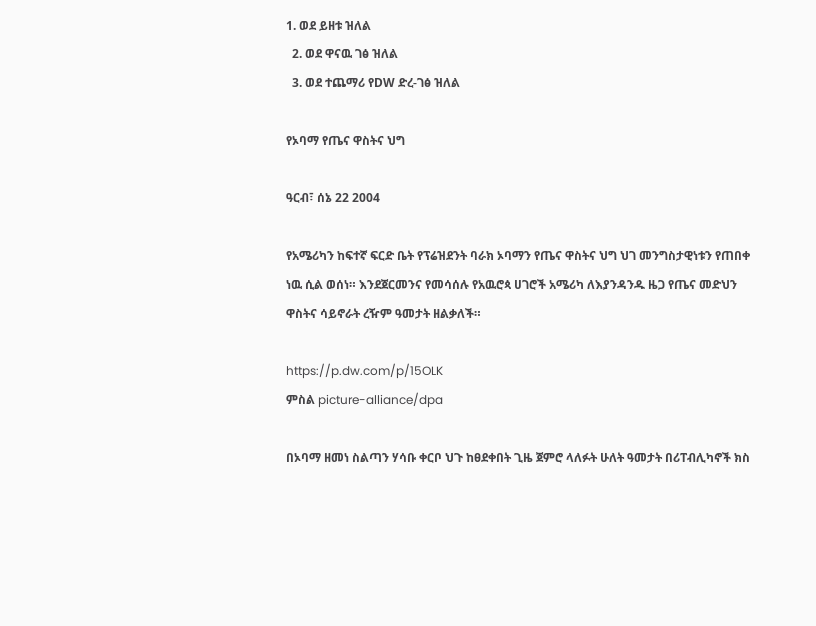1. ወደ ይዘቱ ዝለል
  2. ወደ ዋናዉ ገፅ ዝለል
  3. ወደ ተጨማሪ የDW ድረ-ገፅ ዝለል

የኦባማ የጤና ዋስትና ህግ

ዓርብ፣ ሰኔ 22 2004

የአሜሪካን ከፍተኛ ፍርድ ቤት የፕሬዝደንት ባራክ ኦባማን የጤና ዋስትና ህግ ህገ መንግስታዊነቱን የጠበቀ ነዉ ሲል ወሰነ። እንደጀርመንና የመሳሰሉ የአዉሮጳ ሀገሮች አሜሪካ ለእያንዳንዱ ዜጋ የጤና መድህን ዋስትና ሳይኖራት ረዥም ዓመታት ዘልቃለች።

https://p.dw.com/p/15OLK
ምስል picture-alliance/dpa

በኦባማ ዘመነ ስልጣን ሃሳቡ ቀርቦ ህጉ ከፀደቀበት ጊዜ ጀምሮ ላለፉት ሁለት ዓመታት በሪፐብሊካኖች ክስ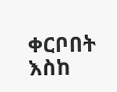ቀርቦበት እስከ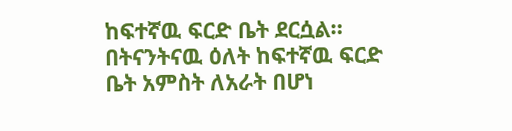ከፍተኛዉ ፍርድ ቤት ደርሷል። በትናንትናዉ ዕለት ከፍተኛዉ ፍርድ ቤት አምስት ለአራት በሆነ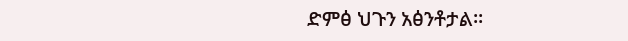ድምፅ ህጉን አፅንቶታል።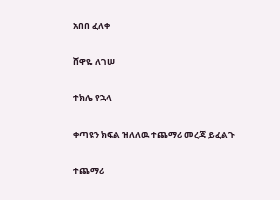አበበ ፈለቀ

ሸዋዬ ለገሠ

ተክሌ የኋላ

ቀጣዩን ክፍል ዝለለዉ ተጨማሪ መረጃ ይፈልጉ

ተጨማሪ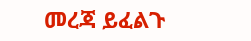መረጃ ይፈልጉ